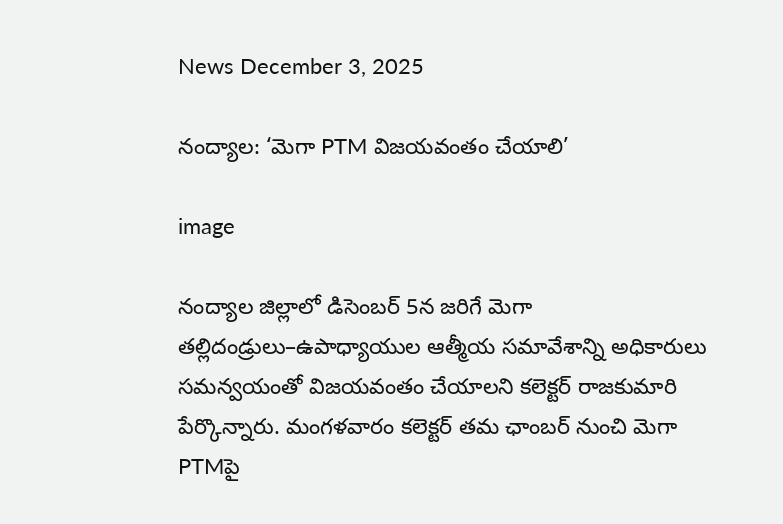News December 3, 2025

నంద్యాల: ‘మెగా PTM విజయవంతం చేయాలి’

image

నంద్యాల జిల్లాలో డిసెంబర్ 5న జరిగే మెగా తల్లిదండ్రులు–ఉపాధ్యాయుల ఆత్మీయ సమావేశాన్ని అధికారులు సమన్వయంతో విజయవంతం చేయాలని కలెక్టర్ రాజకుమారి పేర్కొన్నారు. మంగళవారం కలెక్టర్ తమ ఛాంబర్ నుంచి మెగా PTMపై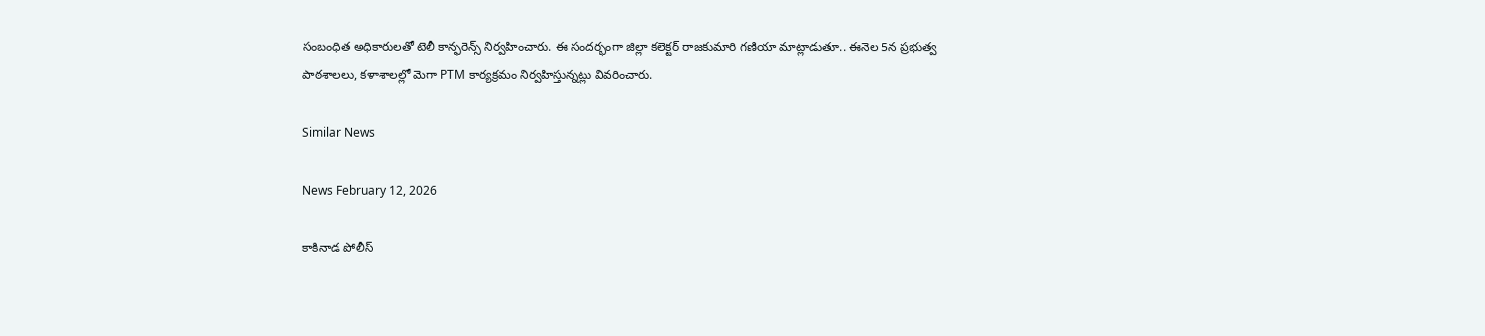సంబంధిత అధికారులతో టెలీ కాన్ఫరెన్స్ నిర్వహించారు. ఈ సందర్భంగా జిల్లా కలెక్టర్ రాజకుమారి గణియా మాట్లాడుతూ.. ఈనెల 5న ప్రభుత్వ పాఠశాలలు, కళాశాలల్లో మెగా PTM కార్యక్రమం నిర్వహిస్తున్నట్లు వివరించారు.

Similar News

News February 12, 2026

కాకినాడ పోలీస్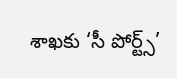శాఖకు ‘సీ పోర్ట్స్’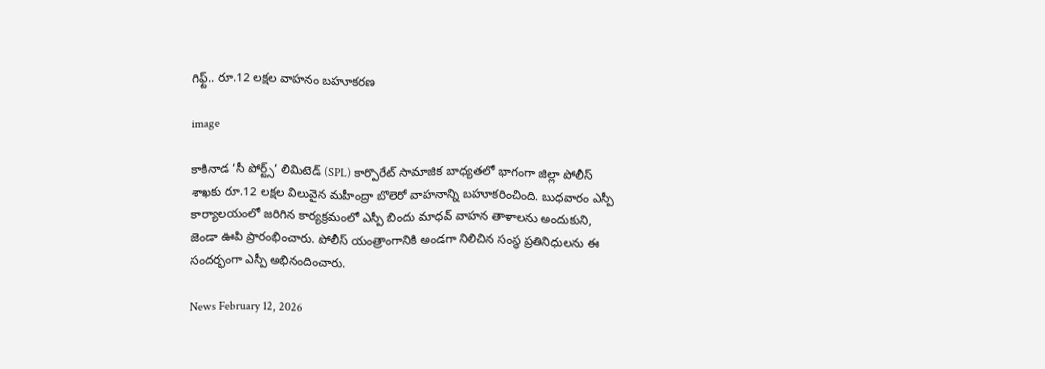గిఫ్ట్.. రూ.12 లక్షల వాహనం బహూకరణ

image

కాకినాడ ‘సీ పోర్ట్స్’ లిమిటెడ్ (SPL) కార్పొరేట్ సామాజిక బాధ్యతలో భాగంగా జిల్లా పోలీస్ శాఖకు రూ.12 లక్షల విలువైన మహీంద్రా బొలెరో వాహనాన్ని బహూకరించింది. బుధవారం ఎస్పీ కార్యాలయంలో జరిగిన కార్యక్రమంలో ఎస్పీ బిందు మాధవ్ వాహన తాళాలను అందుకుని, జెండా ఊపి ప్రారంభించారు. పోలీస్ యంత్రాంగానికి అండగా నిలిచిన సంస్థ ప్రతినిధులను ఈ సందర్భంగా ఎస్పీ అభినందించారు.

News February 12, 2026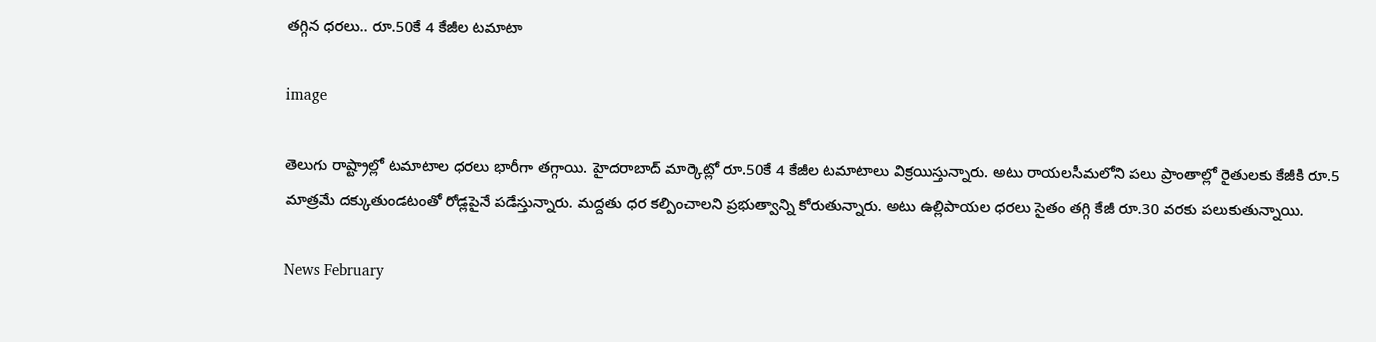తగ్గిన ధరలు.. రూ.50కే 4 కేజీల టమాటా

image

తెలుగు రాష్ట్రాల్లో టమాటాల ధరలు భారీగా తగ్గాయి. హైదరాబాద్‌ మార్కెట్లో రూ.50కే 4 కేజీల టమాటాలు విక్రయిస్తున్నారు. అటు రాయలసీమలోని పలు ప్రాంతాల్లో రైతులకు కేజీకి రూ.5 మాత్రమే దక్కుతుండటంతో రోడ్లపైనే పడేస్తున్నారు. మద్దతు ధర కల్పించాలని ప్రభుత్వాన్ని కోరుతున్నారు. అటు ఉల్లిపాయల ధరలు సైతం తగ్గి కేజీ రూ.30 వరకు పలుకుతున్నాయి.

News February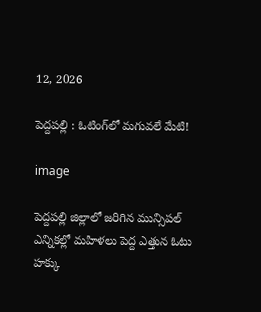12, 2026

పెద్దపల్లి : ఓటింగ్‌లో మగువలే మేటి!

image

పెద్దపల్లి జిల్లాలో జరిగిన మున్సిపల్ ఎన్నికల్లో మహిళలు పెద్ద ఎత్తున ఓటు హక్కు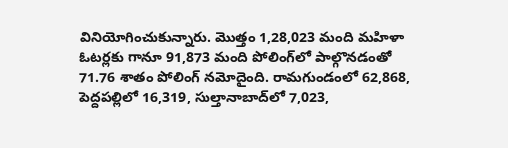వినియోగించుకున్నారు. మొత్తం 1,28,023 మంది మహిళా ఓటర్లకు గానూ 91,873 మంది పోలింగ్‌లో పాల్గొనడంతో 71.76 శాతం పోలింగ్ నమోదైంది. రామగుండంలో 62,868, పెద్దపల్లిలో 16,319, సుల్తానాబాద్‌లో 7,023,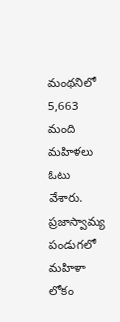మంథనిలో 5,663 మంది మహిళలు ఓటు వేశారు. ప్రజాస్వామ్య పండుగలో మహిళా లోకం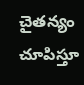చైతన్యం చూపిస్తూ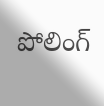పోలింగ్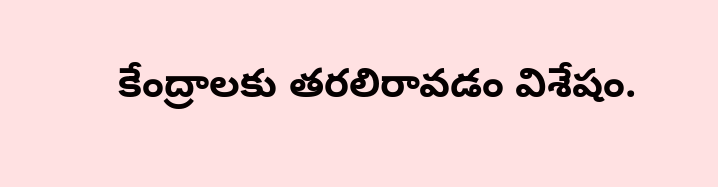కేంద్రాలకు తరలిరావడం విశేషం.